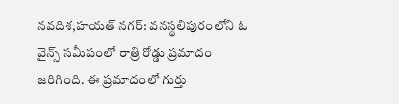నవదిశ,హయత్ నగర్: వనస్థలిపురంలోని ఓ వైన్స్ సమీపంలో రాత్రి రోడ్డు ప్రమాదం జరిగింది. ఈ ప్రమాదంలో గుర్తు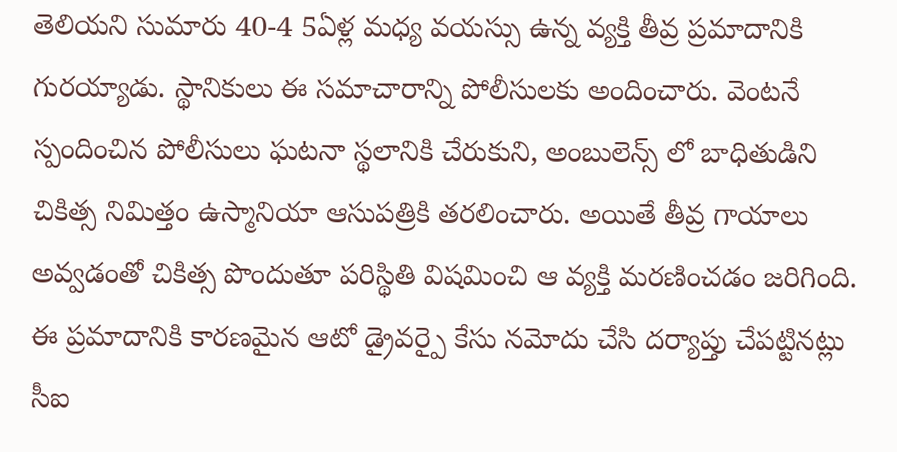తెలియని సుమారు 40-4 5ఏళ్ల మధ్య వయస్సు ఉన్న వ్యక్తి తీవ్ర ప్రమాదానికి గురయ్యాడు. స్థానికులు ఈ సమాచారాన్ని పోలీసులకు అందించారు. వెంటనే స్పందించిన పోలీసులు ఘటనా స్థలానికి చేరుకుని, అంబులెన్స్ లో బాధితుడిని చికిత్స నిమిత్తం ఉస్మానియా ఆసుపత్రికి తరలించారు. అయితే తీవ్ర గాయాలు అవ్వడంతో చికిత్స పొందుతూ పరిస్థితి విషమించి ఆ వ్యక్తి మరణించడం జరిగింది. ఈ ప్రమాదానికి కారణమైన ఆటో డ్రైవర్పై కేసు నమోదు చేసి దర్యాప్తు చేపట్టినట్లు సీఐ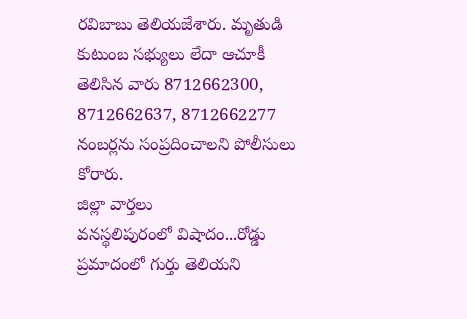రవిబాబు తెలియజేశారు. మృతుడి కుటుంబ సభ్యులు లేదా ఆచూకీ తెలిసిన వారు 8712662300, 8712662637, 8712662277 నంబర్లను సంప్రదించాలని పోలీసులు కోరారు.
జిల్లా వార్తలు
వనస్థలిపురంలో విషాదం...రోడ్డు ప్రమాదంలో గుర్తు తెలియని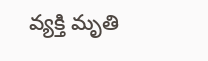వ్యక్తి మృతి